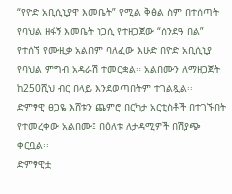“የዮድ አቢሲኒያዋ እመቤት” የሚል ቅፅል ስም በተሰጣት የባህል ዘፋኝ እመቤት ነጋሲ የተዘጋጀው “ሰንደዓ በል” የተሰኘ የሙዚቃ አልበም ባለፈው እሁድ በዮድ አቢሲኒያ የባህል ምግብ አዳራሽ ተመርቋል። አልበሙን ለማዘጋጀት ከ250ሺህ ብር በላይ እንደወጣበትም ተገልጿል፡፡
ድምፃዊ ፀጋዬ እሸቱን ጨምሮ በርካታ አርቲስቶች በተገኙበት የተመረቀው አልበሙ፤ በዕለቱ ለታዳሚዎች በሽያጭ ቀርቧል፡፡
ድምፃዊቷ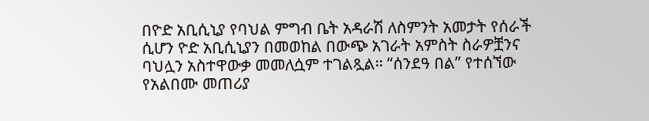በዮድ አቢሲኒያ የባህል ምግብ ቤት አዳራሽ ለስምንት አመታት የሰራች ሲሆን ዮድ አቢሲኒያን በመወከል በውጭ አገራት አምስት ስራዎቿንና ባህሏን አስተዋውቃ መመለሷም ተገልጿል። “ሰንደዓ በል” የተሰኘው የአልበሙ መጠሪያ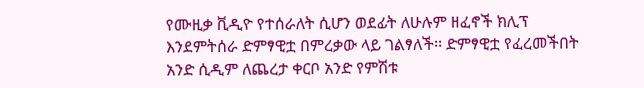የሙዚቃ ቪዲዮ የተሰራለት ሲሆን ወደፊት ለሁሉም ዘፈኖች ክሊፕ እንደምትሰራ ድምፃዊቷ በምረቃው ላይ ገልፃለች፡፡ ድምፃዊቷ የፈረመችበት አንድ ሲዲም ለጨረታ ቀርቦ አንድ የምሽቱ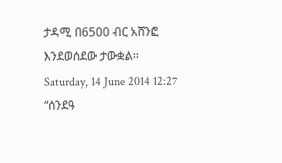ታዳሚ በ6500 ብር አሸንፎ እንደወሰደው ታውቋል፡፡
Saturday, 14 June 2014 12:27
“ሰንደዓ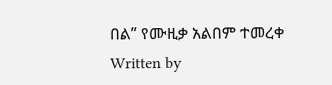በል” የሙዚቃ አልበም ተመረቀ
Written by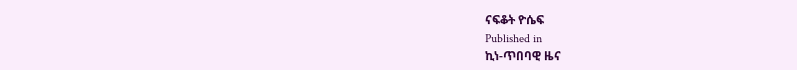ናፍቆት ዮሴፍ
Published in
ኪነ-ጥበባዊ ዜና